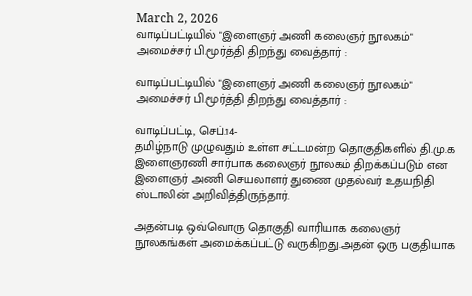March 2, 2026
வாடிப்பட்டியில் "இளைஞர் அணி கலைஞர் நூலகம்" அமைச்சர் பி.மூர்த்தி திறந்து வைத்தார் :

வாடிப்பட்டியில் "இளைஞர் அணி கலைஞர் நூலகம்" அமைச்சர் பி.மூர்த்தி திறந்து வைத்தார் :

வாடிப்பட்டி, செப்.14-
தமிழ்நாடு முழுவதும் உள்ள சட்டமன்ற தொகுதிகளில் தி.மு.க இளைஞரணி சார்பாக கலைஞர் நூலகம் திறக்கப்படும் என இளைஞர் அணி செயலாளர் துணை முதல்வர் உதயநிதி ஸ்டாலின் அறிவித்திருந்தார்.

அதன்படி ஒவ்வொரு தொகுதி வாரியாக கலைஞர் நூலகங்கள் அமைக்கப்பட்டு வருகிறது.அதன் ஒரு பகுதியாக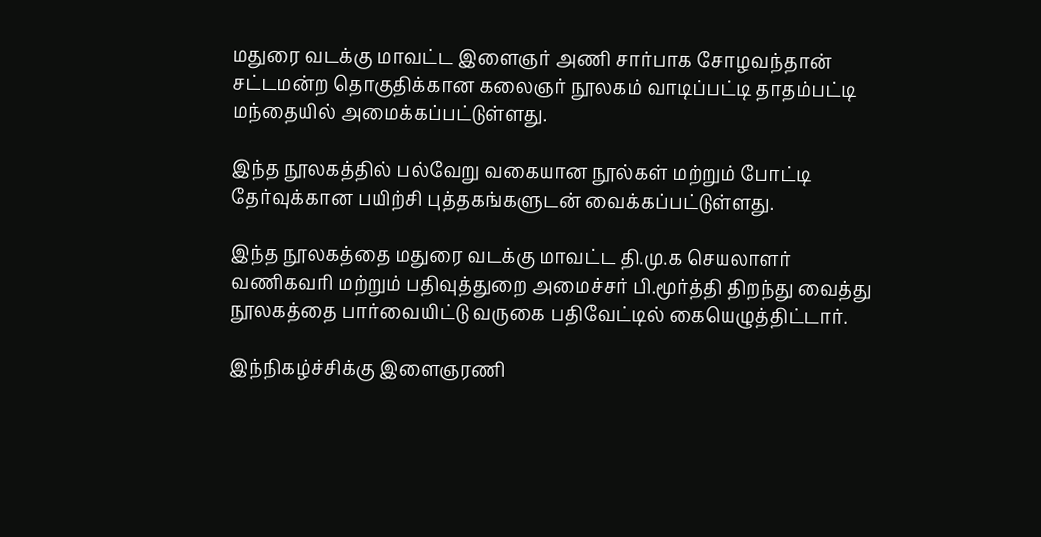மதுரை வடக்கு மாவட்ட இளைஞர் அணி சார்பாக சோழவந்தான் சட்டமன்ற தொகுதிக்கான கலைஞர் நூலகம் வாடிப்பட்டி தாதம்பட்டி மந்தையில் அமைக்கப்பட்டுள்ளது.

இந்த நூலகத்தில் பல்வேறு வகையான நூல்கள் மற்றும் போட்டி தேர்வுக்கான பயிற்சி புத்தகங்களுடன் வைக்கப்பட்டுள்ளது.

இந்த நூலகத்தை மதுரை வடக்கு மாவட்ட தி.மு.க செயலாளர் வணிகவரி மற்றும் பதிவுத்துறை அமைச்சர் பி.மூர்த்தி திறந்து வைத்து நூலகத்தை பார்வையிட்டு வருகை பதிவேட்டில் கையெழுத்திட்டார்.

இந்நிகழ்ச்சிக்கு இளைஞரணி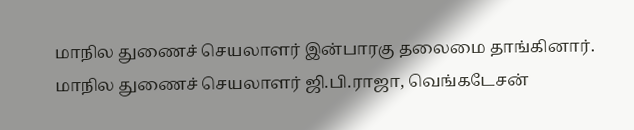மாநில துணைச் செயலாளர் இன்பாரகு தலைமை தாங்கினார். மாநில துணைச் செயலாளர் ஜி.பி.ராஜா, வெங்கடேசன்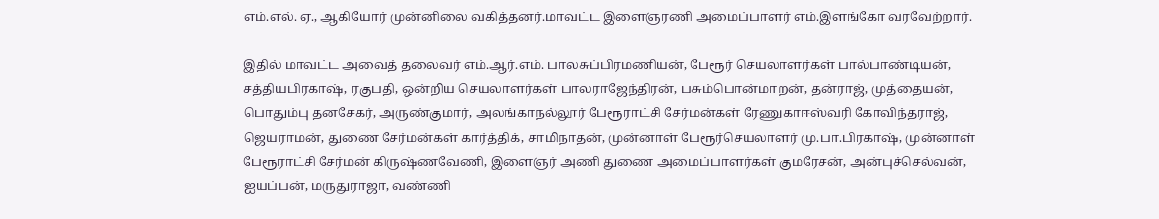எம்.எல். ஏ., ஆகியோர் முன்னிலை வகித்தனர்.மாவட்ட இளைஞரணி அமைப்பாளர் எம்.இளங்கோ வரவேற்றார்.

இதில் மாவட்ட அவைத் தலைவர் எம்.ஆர்.எம். பாலசுப்பிரமணியன், பேரூர் செயலாளர்கள் பால்பாண்டியன், சத்தியபிரகாஷ், ரகுபதி, ஒன்றிய செயலாளர்கள் பாலராஜேந்திரன், பசும்பொன்மாறன், தன்ராஜ், முத்தையன், பொதும்பு தனசேகர், அருண்குமார், அலங்காநல்லூர் பேரூராட்சி சேர்மன்கள் ரேணுகாஈஸ்வரி கோவிந்தராஜ், ஜெயராமன், துணை சேர்மன்கள் கார்த்திக், சாமிநாதன், முன்னாள் பேரூர்செயலாளர் மு.பா.பிரகாஷ், முன்னாள் பேரூராட்சி சேர்மன் கிருஷ்ணவேணி, இளைஞர் அணி துணை அமைப்பாளர்கள் குமரேசன், அன்புச்செல்வன், ஐயப்பன், மருதுராஜா, வண்ணி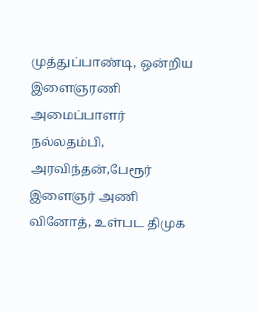முத்துப்பாண்டி, ஒன்றிய இளைஞரணி அமைப்பாளர் நல்லதம்பி, அரவிந்தன்,பேரூர் இளைஞர் அணி வினோத், உள்பட திமுக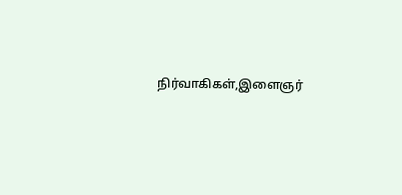நிர்வாகிகள்,இளைஞர்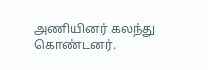அணியினர் கலந்து கொண்டனர்.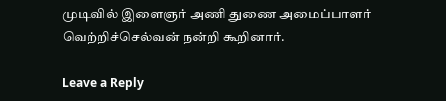முடிவில் இளைஞர் அணி துணை அமைப்பாளர் வெற்றிச்செல்வன் நன்றி கூறினார்.

Leave a Reply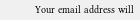Your email address will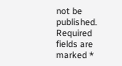not be published. Required fields are marked *